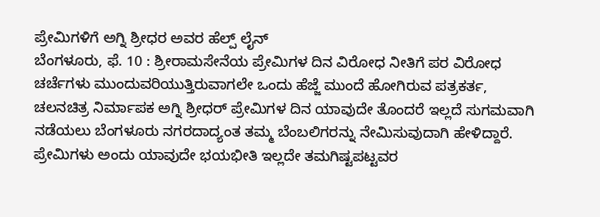ಪ್ರೇಮಿಗಳಿಗೆ ಅಗ್ನಿ ಶ್ರೀಧರ ಅವರ ಹೆಲ್ಪ್ ಲೈನ್
ಬೆಂಗಳೂರು, ಫೆ. 10 : ಶ್ರೀರಾಮಸೇನೆಯ ಪ್ರೇಮಿಗಳ ದಿನ ವಿರೋಧ ನೀತಿಗೆ ಪರ ವಿರೋಧ ಚರ್ಚೆಗಳು ಮುಂದುವರಿಯುತ್ತಿರುವಾಗಲೇ ಒಂದು ಹೆಜ್ಜೆ ಮುಂದೆ ಹೋಗಿರುವ ಪತ್ರಕರ್ತ, ಚಲನಚಿತ್ರ ನಿರ್ಮಾಪಕ ಅಗ್ನಿ ಶ್ರೀಧರ್ ಪ್ರೇಮಿಗಳ ದಿನ ಯಾವುದೇ ತೊಂದರೆ ಇಲ್ಲದೆ ಸುಗಮವಾಗಿ ನಡೆಯಲು ಬೆಂಗಳೂರು ನಗರದಾದ್ಯಂತ ತಮ್ಮ ಬೆಂಬಲಿಗರನ್ನು ನೇಮಿಸುವುದಾಗಿ ಹೇಳಿದ್ದಾರೆ.
ಪ್ರೇಮಿಗಳು ಅಂದು ಯಾವುದೇ ಭಯಭೀತಿ ಇಲ್ಲದೇ ತಮಗಿಷ್ಟಪಟ್ಟವರ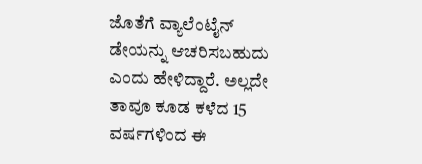ಜೊತೆಗೆ ವ್ಯಾಲೆಂಟೈನ್ ಡೇಯನ್ನು ಆಚರಿಸಬಹುದು ಎಂದು ಹೇಳಿದ್ದಾರೆ. ಅಲ್ಲದೇ ತಾವೂ ಕೂಡ ಕಳೆದ 15 ವರ್ಷಗಳಿಂದ ಈ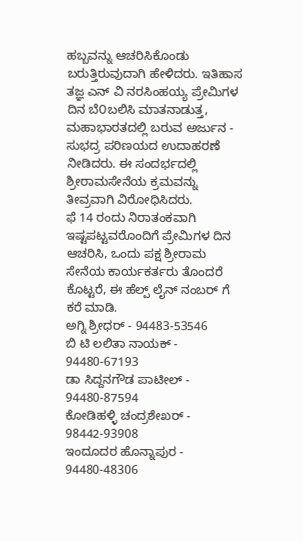ಹಬ್ಬವನ್ನು ಆಚರಿಸಿಕೊಂಡು ಬರುತ್ತಿರುವುದಾಗಿ ಹೇಳಿದರು. ಇತಿಹಾಸ ತಜ್ಞ ಎನ್ ವಿ ನರಸಿಂಹಯ್ಯ ಪ್ರೇಮಿಗಳ ದಿನ ಬೆ೦ಬಲಿಸಿ ಮಾತನಾಡುತ್ತ, ಮಹಾಭಾರತದಲ್ಲಿ ಬರುವ ಅರ್ಜುನ - ಸುಭದ್ರ ಪರಿಣಯದ ಉದಾಹರಣೆ ನೀಡಿದರು. ಈ ಸಂದರ್ಭದಲ್ಲಿ ಶ್ರೀರಾಮಸೇನೆಯ ಕ್ರಮವನ್ನು ತೀವ್ರವಾಗಿ ವಿರೋಧಿಸಿದರು.
ಫೆ 14 ರಂದು ನಿರಾತಂಕವಾಗಿ ಇಷ್ಟಪಟ್ಟವರೊಂದಿಗೆ ಪ್ರೇಮಿಗಳ ದಿನ ಆಚರಿಸಿ, ಒಂದು ಪಕ್ಷ ಶ್ರೀರಾಮ ಸೇನೆಯ ಕಾರ್ಯಕರ್ತರು ತೊಂದರೆ ಕೊಟ್ಟರೆ, ಈ ಹೆಲ್ಪ್ ಲೈನ್ ನಂಬರ್ ಗೆ ಕರೆ ಮಾಡಿ.
ಅಗ್ನಿ ಶ್ರೀಧರ್ - 94483-53546
ಬಿ ಟಿ ಲಲಿತಾ ನಾಯಕ್ - 94480-67193
ಡಾ ಸಿದ್ದನಗೌಡ ಪಾಟೀಲ್ - 94480-87594
ಕೋಡಿಹಳ್ಳಿ ಚಂದ್ರಶೇಖರ್ - 98442-93908
ಇಂದೂದರ ಹೊನ್ನಾಪುರ - 94480-48306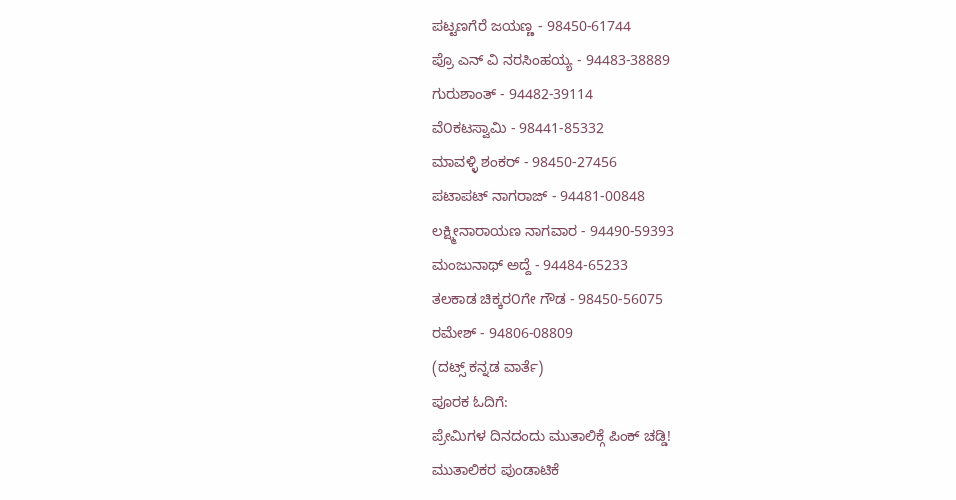ಪಟ್ಟಣಗೆರೆ ಜಯಣ್ಣ - 98450-61744
ಪ್ರೊ ಎನ್ ವಿ ನರಸಿಂಹಯ್ಯ - 94483-38889
ಗುರುಶಾಂತ್ - 94482-39114
ವೆ೦ಕಟಸ್ವಾಮಿ - 98441-85332
ಮಾವಳ್ಳಿ ಶಂಕರ್ - 98450-27456
ಪಟಾಪಟ್ ನಾಗರಾಜ್ - 94481-00848
ಲಕ್ಷ್ಮೀನಾರಾಯಣ ನಾಗವಾರ - 94490-59393
ಮಂಜುನಾಥ್ ಅದ್ದೆ - 94484-65233
ತಲಕಾಡ ಚಿಕ್ಕರ೦ಗೇ ಗೌಡ - 98450-56075
ರಮೇಶ್ - 94806-08809
(ದಟ್ಸ್ ಕನ್ನಡ ವಾರ್ತೆ)
ಪೂರಕ ಓದಿಗೆ:
ಪ್ರೇಮಿಗಳ ದಿನದಂದು ಮುತಾಲಿಕ್ಗೆ ಪಿಂಕ್ ಚಡ್ಡಿ!
ಮುತಾಲಿಕರ ಪುಂಡಾಟಿಕೆ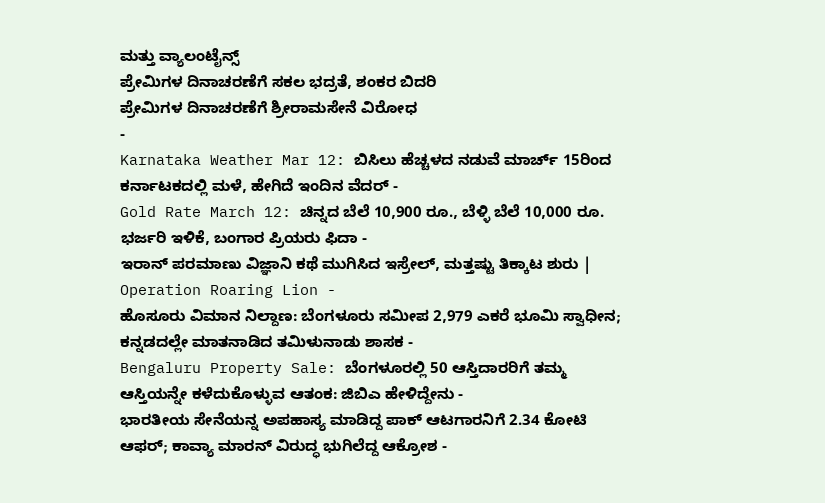ಮತ್ತು ವ್ಯಾಲಂಟೈನ್ಸ್
ಪ್ರೇಮಿಗಳ ದಿನಾಚರಣೆಗೆ ಸಕಲ ಭದ್ರತೆ, ಶಂಕರ ಬಿದರಿ
ಪ್ರೇಮಿಗಳ ದಿನಾಚರಣೆಗೆ ಶ್ರೀರಾಮಸೇನೆ ವಿರೋಧ
-
Karnataka Weather Mar 12: ಬಿಸಿಲು ಹೆಚ್ಚಳದ ನಡುವೆ ಮಾರ್ಚ್ 15ರಿಂದ ಕರ್ನಾಟಕದಲ್ಲಿ ಮಳೆ, ಹೇಗಿದೆ ಇಂದಿನ ವೆದರ್ -
Gold Rate March 12: ಚಿನ್ನದ ಬೆಲೆ 10,900 ರೂ., ಬೆಳ್ಳಿ ಬೆಲೆ 10,000 ರೂ. ಭರ್ಜರಿ ಇಳಿಕೆ, ಬಂಗಾರ ಪ್ರಿಯರು ಫಿದಾ -
ಇರಾನ್ ಪರಮಾಣು ವಿಜ್ಞಾನಿ ಕಥೆ ಮುಗಿಸಿದ ಇಸ್ರೇಲ್, ಮತ್ತಷ್ಟು ತಿಕ್ಕಾಟ ಶುರು | Operation Roaring Lion -
ಹೊಸೂರು ವಿಮಾನ ನಿಲ್ದಾಣ: ಬೆಂಗಳೂರು ಸಮೀಪ 2,979 ಎಕರೆ ಭೂಮಿ ಸ್ವಾಧೀನ; ಕನ್ನಡದಲ್ಲೇ ಮಾತನಾಡಿದ ತಮಿಳುನಾಡು ಶಾಸಕ -
Bengaluru Property Sale: ಬೆಂಗಳೂರಲ್ಲಿ 50 ಆಸ್ತಿದಾರರಿಗೆ ತಮ್ಮ ಆಸ್ತಿಯನ್ನೇ ಕಳೆದುಕೊಳ್ಳುವ ಆತಂಕ: ಜಿಬಿಎ ಹೇಳಿದ್ದೇನು -
ಭಾರತೀಯ ಸೇನೆಯನ್ನ ಅಪಹಾಸ್ಯ ಮಾಡಿದ್ದ ಪಾಕ್ ಆಟಗಾರನಿಗೆ 2.34 ಕೋಟಿ ಆಫರ್; ಕಾವ್ಯಾ ಮಾರನ್ ವಿರುದ್ಧ ಭುಗಿಲೆದ್ದ ಆಕ್ರೋಶ -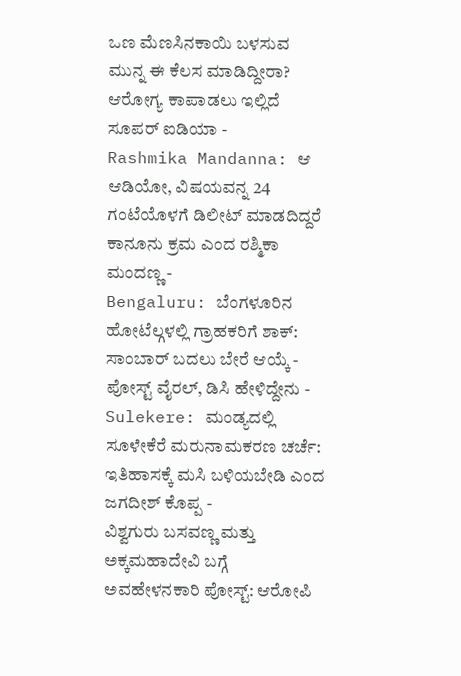ಒಣ ಮೆಣಸಿನಕಾಯಿ ಬಳಸುವ ಮುನ್ನ ಈ ಕೆಲಸ ಮಾಡಿದ್ದೀರಾ? ಆರೋಗ್ಯ ಕಾಪಾಡಲು ಇಲ್ಲಿದೆ ಸೂಪರ್ ಐಡಿಯಾ -
Rashmika Mandanna: ಆ ಆಡಿಯೋ, ವಿಷಯವನ್ನ 24 ಗಂಟೆಯೊಳಗೆ ಡಿಲೀಟ್ ಮಾಡದಿದ್ದರೆ ಕಾನೂನು ಕ್ರಮ ಎಂದ ರಶ್ಮಿಕಾ ಮಂದಣ್ಣ -
Bengaluru: ಬೆಂಗಳೂರಿನ ಹೋಟೆಲ್ಗಳಲ್ಲಿ ಗ್ರಾಹಕರಿಗೆ ಶಾಕ್: ಸಾಂಬಾರ್ ಬದಲು ಬೇರೆ ಆಯ್ಕೆ - ಪೋಸ್ಟ್ ವೈರಲ್, ಡಿಸಿ ಹೇಳಿದ್ದೇನು -
Sulekere: ಮಂಡ್ಯದಲ್ಲಿ ಸೂಳೇಕೆರೆ ಮರುನಾಮಕರಣ ಚರ್ಚೆ: ಇತಿಹಾಸಕ್ಕೆ ಮಸಿ ಬಳಿಯಬೇಡಿ ಎಂದ ಜಗದೀಶ್ ಕೊಪ್ಪ -
ವಿಶ್ವಗುರು ಬಸವಣ್ಣ ಮತ್ತು ಅಕ್ಕಮಹಾದೇವಿ ಬಗ್ಗೆ ಅವಹೇಳನಕಾರಿ ಪೋಸ್ಟ್: ಆರೋಪಿ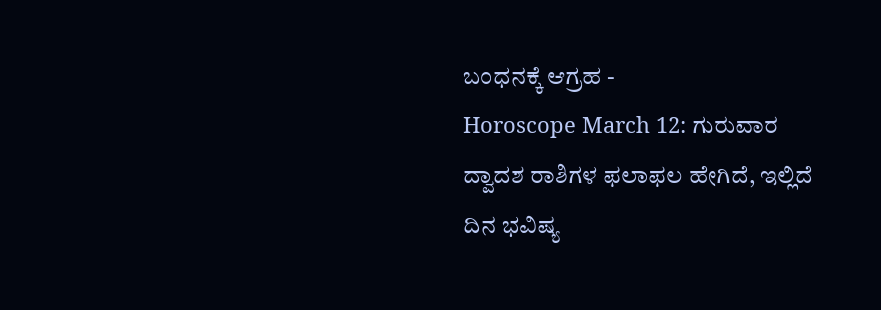ಬಂಧನಕ್ಕೆ ಆಗ್ರಹ -
Horoscope March 12: ಗುರುವಾರ ದ್ವಾದಶ ರಾಶಿಗಳ ಫಲಾಫಲ ಹೇಗಿದೆ, ಇಲ್ಲಿದೆ ದಿನ ಭವಿಷ್ಯ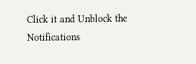Click it and Unblock the Notifications